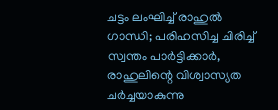ചട്ടം ലംഘിച്ച് രാഹുൽ ഗാന്ധി; പരിഹസിച്ച ചിരിച്ച് സ്വന്തം പാർട്ടിക്കാർ, രാഹുലിന്റെ വിശ്വാസ്യത ചർച്ചയാകുന്നു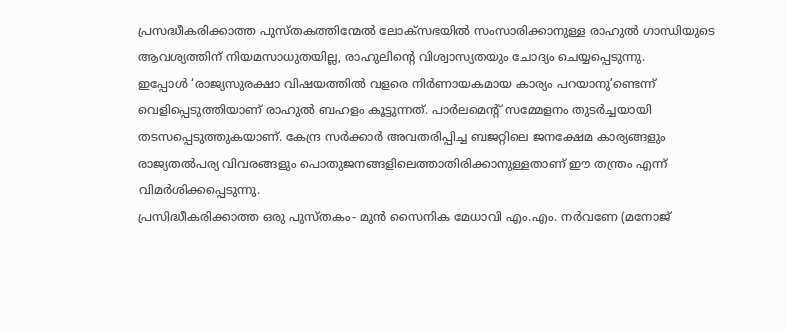പ്രസദ്ധീകരിക്കാത്ത പുസ്തകത്തിന്മേൽ ലോക്‌സഭയിൽ സംസാരിക്കാനുള്ള രാഹുൽ ഗാന്ധിയുടെ ആവശ്യത്തിന് നിയമസാധുതയില്ല, രാഹുലിന്റെ വിശ്വാസ്യതയും ചോദ്യം ചെയ്യപ്പെടുന്നു.
ഇപ്പോൾ ‘രാജ്യസുരക്ഷാ വിഷയത്തിൽ വളരെ നിർണായകമായ കാര്യം പറയാനു’ണ്ടെന്ന് വെളിപ്പെടുത്തിയാണ് രാഹുൽ ബഹളം കൂട്ടുന്നത്. പാർലമെന്റ് സമ്മേളനം തുടർച്ചയായി തടസപ്പെടുത്തുകയാണ്. കേന്ദ്ര സർക്കാർ അവതരിപ്പിച്ച ബജറ്റിലെ ജനക്ഷേമ കാര്യങ്ങളും രാജ്യതൽപര്യ വിവരങ്ങളും പൊതുജനങ്ങളിലെത്താതിരിക്കാനുള്ളതാണ് ഈ തന്ത്രം എന്ന് വിമർശിക്കപ്പെടുന്നു.
പ്രസിദ്ധീകരിക്കാത്ത ഒരു പുസ്തകം- മുൻ സൈനിക മേധാവി എം.എം. നർവണേ (മനോജ്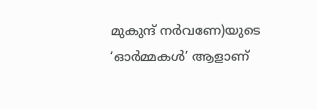മുകുന്ദ് നർവണേ)യുടെ ‘ഓർമ്മകൾ’ ആളാണ്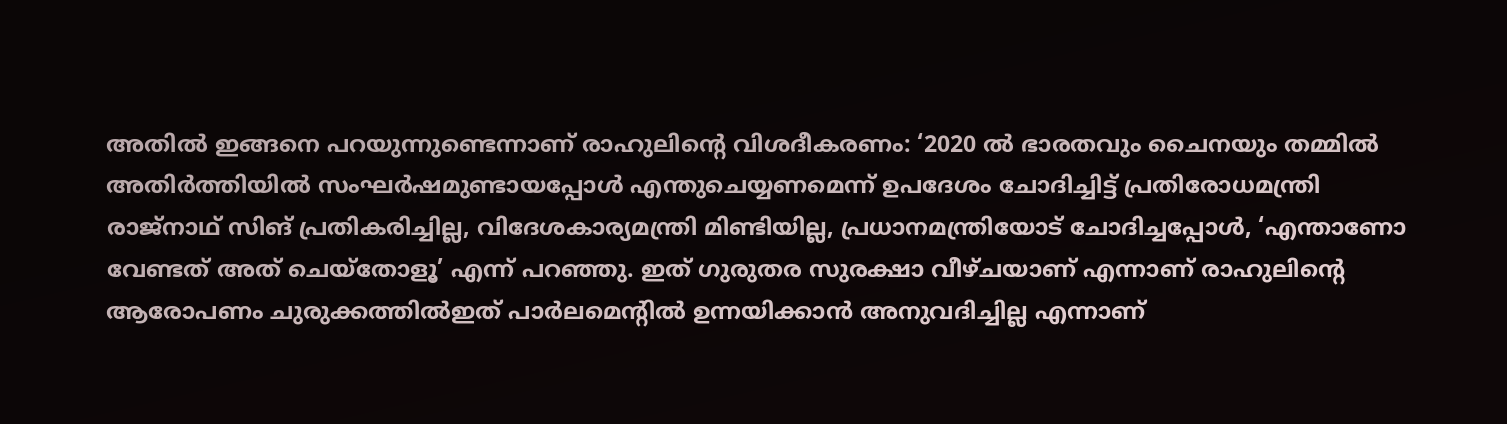അതിൽ ഇങ്ങനെ പറയുന്നുണ്ടെന്നാണ് രാഹുലിന്റെ വിശദീകരണം: ‘2020 ൽ ഭാരതവും ചൈനയും തമ്മിൽ അതിർത്തിയിൽ സംഘർഷമുണ്ടായപ്പോൾ എന്തുചെയ്യണമെന്ന് ഉപദേശം ചോദിച്ചിട്ട് പ്രതിരോധമന്ത്രി രാജ്‌നാഥ് സിങ് പ്രതികരിച്ചില്ല, വിദേശകാര്യമന്ത്രി മിണ്ടിയില്ല, പ്രധാനമന്ത്രിയോട് ചോദിച്ചപ്പോൾ, ‘എന്താണോ വേണ്ടത് അത് ചെയ്‌തോളൂ’ എന്ന് പറഞ്ഞു. ഇത് ഗുരുതര സുരക്ഷാ വീഴ്ചയാണ് എന്നാണ് രാഹുലിന്റെ ആരോപണം ചുരുക്കത്തിൽഇത് പാർലമെന്റിൽ ഉന്നയിക്കാൻ അനുവദിച്ചില്ല എന്നാണ്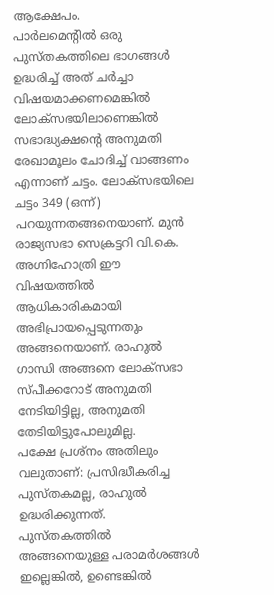ആക്ഷേപം.
പാർലമെന്റിൽ ഒരു പുസ്തകത്തിലെ ഭാഗങ്ങൾ ഉദ്ധരിച്ച് അത് ചർച്ചാ വിഷയമാക്കണമെങ്കിൽ ലോക്‌സഭയിലാണെങ്കിൽ സഭാദ്ധ്യക്ഷന്റെ അനുമതി രേഖാമൂലം ചോദിച്ച് വാങ്ങണം എന്നാണ് ചട്ടം. ലോക്‌സഭയിലെ ചട്ടം 349 (ഒന്ന്) പറയുന്നതങ്ങനെയാണ്. മുൻ രാജ്യസഭാ സെക്രട്ടറി വി.കെ. അഗ്നിഹോത്രി ഈ വിഷയത്തിൽ ആധികാരികമായി അഭിപ്രായപ്പെടുന്നതും അങ്ങനെയാണ്. രാഹുൽ ഗാന്ധി അങ്ങനെ ലോക്‌സഭാ സ്പീക്കറോട് അനുമതി നേടിയിട്ടില്ല, അനുമതി തേടിയിട്ടുപോലുമില്ല.
പക്ഷേ പ്രശ്‌നം അതിലും വലുതാണ്: പ്രസിദ്ധീകരിച്ച പുസ്തകമല്ല, രാഹുൽ ഉദ്ധരിക്കുന്നത്. പുസ്തകത്തിൽ അങ്ങനെയുള്ള പരാമർശങ്ങൾ ഇല്ലെങ്കിൽ, ഉണ്ടെങ്കിൽ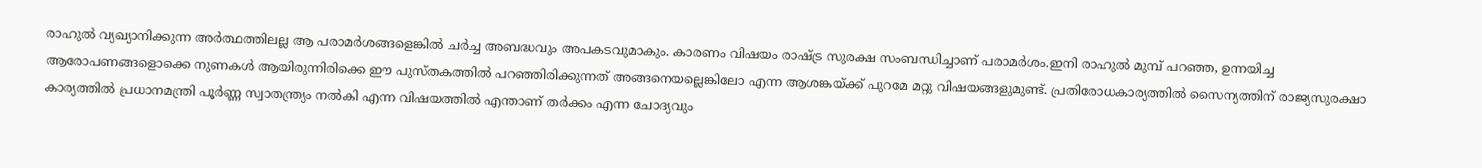രാഹുൽ വ്യഖ്യാനിക്കുന്ന അർത്ഥത്തിലല്ല ആ പരാമർശങ്ങളെങ്കിൽ ചർച്ച അബദ്ധവും അപകടവുമാകും. കാരണം വിഷയം രാഷ്‌ട്ര സുരക്ഷ സംബന്ധിച്ചാണ് പരാമർശം.ഇനി രാഹുൽ മുമ്പ് പറഞ്ഞ, ഉന്നയിച്ച ആരോപണങ്ങളൊക്കെ നുണകൾ ആയിരുന്നിരിക്കെ ഈ പുസ്തകത്തിൽ പറഞ്ഞിരിക്കുന്നത് അങ്ങനെയല്ലെങ്കിലോ എന്ന ആശങ്കയ്‌ക്ക് പുറമേ മറ്റു വിഷയങ്ങളുമുണ്ട്. പ്രതിരോധകാര്യത്തിൽ സൈന്യത്തിന് രാജ്യസുരക്ഷാ കാര്യത്തിൽ പ്രധാനമന്ത്രി പൂർണ്ണ സ്വാതന്ത്ര്യം നൽകി എന്ന വിഷയത്തിൽ എന്താണ് തർക്കം എന്ന ചോദ്യവും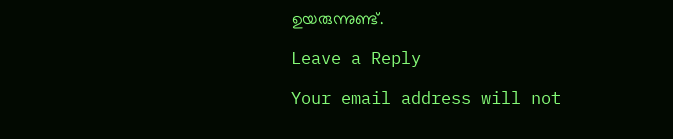ഉയരുന്നുണ്ട്.

Leave a Reply

Your email address will not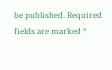be published. Required fields are marked *